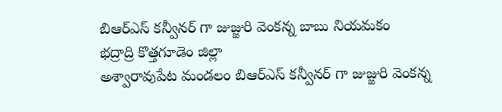బిఆర్ఎస్ కన్వీనర్ గా జుజ్జురి వెంకన్న బాబు నియమకం
భద్రాద్రి కొత్తగూడెం జిల్లా
అశ్వారావుపేట మండలం బిఆర్ఎస్ కన్వీనర్ గా జుజ్జురి వెంకన్న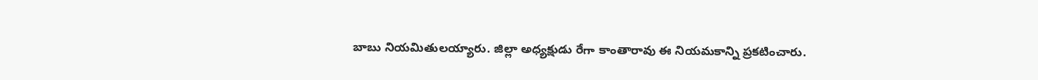బాబు నియమితులయ్యారు. జిల్లా అధ్యక్షుడు రేగా కాంతారావు ఈ నియమకాన్ని ప్రకటించారు.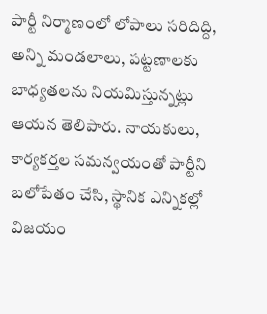పార్టీ నిర్మాణంలో లోపాలు సరిదిద్ది, అన్ని మండలాలు, పట్టణాలకు బాధ్యతలను నియమిస్తున్నట్లు ఆయన తెలిపారు. నాయకులు, కార్యకర్తల సమన్వయంతో పార్టీని బలోపేతం చేసి, స్థానిక ఎన్నికల్లో విజయం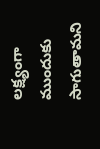లక్ష్యంగా ముందుకు సాగుతామని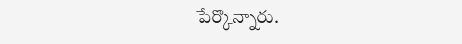పేర్కొన్నారు.